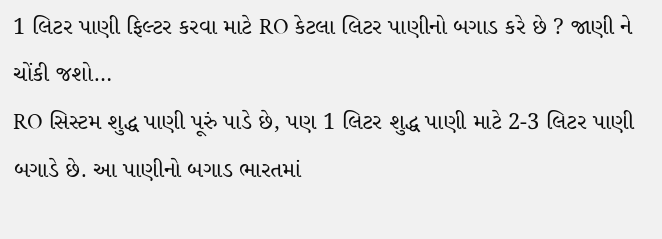1 લિટર પાણી ફિલ્ટર કરવા માટે RO કેટલા લિટર પાણીનો બગાડ કરે છે ? જાણી ને ચોંકી જશો…
RO સિસ્ટમ શુદ્ધ પાણી પૂરું પાડે છે, પણ 1 લિટર શુદ્ધ પાણી માટે 2-3 લિટર પાણી બગાડે છે. આ પાણીનો બગાડ ભારતમાં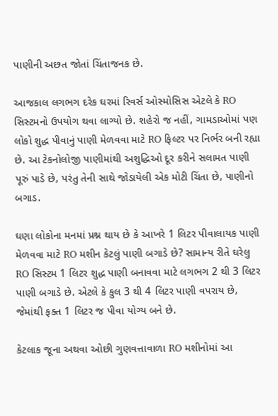પાણીની અછત જોતાં ચિંતાજનક છે.

આજકાલ લગભગ દરેક ઘરમાં રિવર્સ ઓસ્મોસિસ એટલે કે RO સિસ્ટમનો ઉપયોગ થવા લાગ્યો છે. શહેરો જ નહીં, ગામડાઓમાં પણ લોકો શુદ્ધ પીવાનું પાણી મેળવવા માટે RO ફિલ્ટર પર નિર્ભર બની રહ્યા છે. આ ટેકનોલોજી પાણીમાંથી અશુદ્ધિઓ દૂર કરીને સલામત પાણી પૂરું પાડે છે, પરંતુ તેની સાથે જોડાયેલી એક મોટી ચિંતા છે, પાણીનો બગાડ.

ઘણા લોકોના મનમાં પ્રશ્ન થાય છે કે આખરે 1 લિટર પીવાલાયક પાણી મેળવવા માટે RO મશીન કેટલું પાણી બગાડે છે? સામાન્ય રીતે ઘરેલુ RO સિસ્ટમ 1 લિટર શુદ્ધ પાણી બનાવવા માટે લગભગ 2 થી 3 લિટર પાણી બગાડે છે. એટલે કે કુલ 3 થી 4 લિટર પાણી વપરાય છે, જેમાંથી ફક્ત 1 લિટર જ પીવા યોગ્ય બને છે.

કેટલાક જૂના અથવા ઓછી ગુણવત્તાવાળા RO મશીનોમાં આ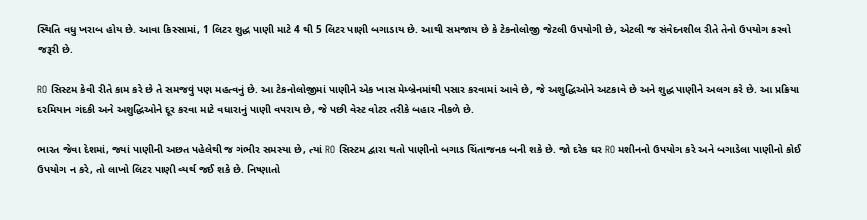સ્થિતિ વધુ ખરાબ હોય છે. આવા કિસ્સામાં, 1 લિટર શુદ્ધ પાણી માટે 4 થી 5 લિટર પાણી બગાડાય છે. આથી સમજાય છે કે ટેકનોલોજી જેટલી ઉપયોગી છે, એટલી જ સંવેદનશીલ રીતે તેનો ઉપયોગ કરવો જરૂરી છે.

RO સિસ્ટમ કેવી રીતે કામ કરે છે તે સમજવું પણ મહત્વનું છે. આ ટેકનોલોજીમાં પાણીને એક ખાસ મેમ્બ્રેનમાંથી પસાર કરવામાં આવે છે, જે અશુદ્ધિઓને અટકાવે છે અને શુદ્ધ પાણીને અલગ કરે છે. આ પ્રક્રિયા દરમિયાન ગંદકી અને અશુદ્ધિઓને દૂર કરવા માટે વધારાનું પાણી વપરાય છે, જે પછી વેસ્ટ વોટર તરીકે બહાર નીકળે છે.

ભારત જેવા દેશમાં, જ્યાં પાણીની અછત પહેલેથી જ ગંભીર સમસ્યા છે, ત્યાં RO સિસ્ટમ દ્વારા થતો પાણીનો બગાડ ચિંતાજનક બની શકે છે. જો દરેક ઘર RO મશીનનો ઉપયોગ કરે અને બગાડેલા પાણીનો કોઈ ઉપયોગ ન કરે, તો લાખો લિટર પાણી વ્યર્થ જઈ શકે છે. નિષ્ણાતો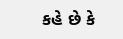કહે છે કે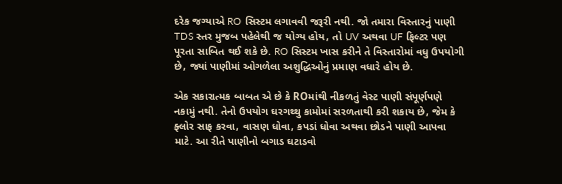દરેક જગ્યાએ RO સિસ્ટમ લગાવવી જરૂરી નથી. જો તમારા વિસ્તારનું પાણી TDS સ્તર મુજબ પહેલેથી જ યોગ્ય હોય, તો UV અથવા UF ફિલ્ટર પણ પૂરતા સાબિત થઈ શકે છે. RO સિસ્ટમ ખાસ કરીને તે વિસ્તારોમાં વધુ ઉપયોગી છે, જ્યાં પાણીમાં ઓગળેલા અશુદ્ધિઓનું પ્રમાણ વધારે હોય છે.

એક સકારાત્મક બાબત એ છે કે ROમાંથી નીકળતું વેસ્ટ પાણી સંપૂર્ણપણે નકામું નથી. તેનો ઉપયોગ ઘરગથ્થુ કામોમાં સરળતાથી કરી શકાય છે, જેમ કે ફ્લોર સાફ કરવા, વાસણ ધોવા, કપડાં ધોવા અથવા છોડને પાણી આપવા માટે. આ રીતે પાણીનો બગાડ ઘટાડવો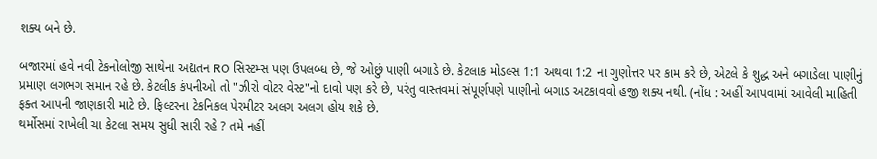શક્ય બને છે.

બજારમાં હવે નવી ટેકનોલોજી સાથેના અદ્યતન RO સિસ્ટમ્સ પણ ઉપલબ્ધ છે, જે ઓછું પાણી બગાડે છે. કેટલાક મોડલ્સ 1:1 અથવા 1:2 ના ગુણોત્તર પર કામ કરે છે, એટલે કે શુદ્ધ અને બગાડેલા પાણીનું પ્રમાણ લગભગ સમાન રહે છે. કેટલીક કંપનીઓ તો "ઝીરો વોટર વેસ્ટ"નો દાવો પણ કરે છે, પરંતુ વાસ્તવમાં સંપૂર્ણપણે પાણીનો બગાડ અટકાવવો હજી શક્ય નથી. (નોંધ : અહીં આપવામાં આવેલી માહિતી ફક્ત આપની જાણકારી માટે છે. ફિલ્ટરના ટેકનિકલ પેરમીટર અલગ અલગ હોય શકે છે.
થર્મોસમાં રાખેલી ચા કેટલા સમય સુધી સારી રહે ? તમે નહીં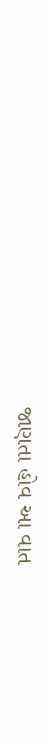જાણતા હોવ આ વાત